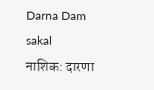Darna Dam
sakal
नाशिक: दारणा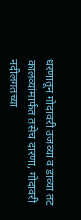धरणातून गोदावरी उजव्या व डाव्या तट कालव्यांमार्फत तसेच दारणा, गोदावरी नदीलगतच्या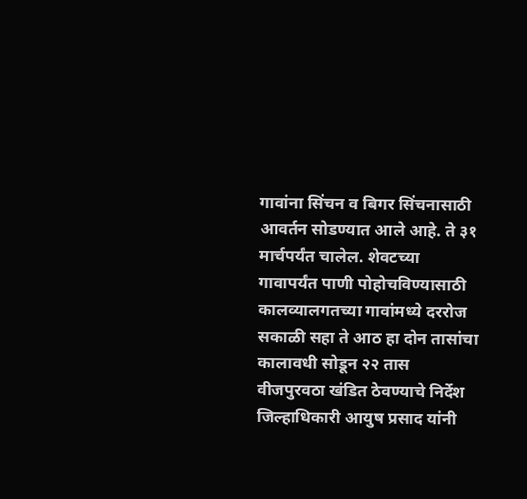गावांना सिंचन व बिगर सिंचनासाठी आवर्तन सोडण्यात आले आहे. ते ३१ मार्चपर्यंत चालेल. शेवटच्या गावापर्यंत पाणी पोहोचविण्यासाठी कालव्यालगतच्या गावांमध्ये दररोज सकाळी सहा ते आठ हा दोन तासांचा कालावधी सोडून २२ तास वीजपुरवठा खंडित ठेवण्याचे निर्देश जिल्हाधिकारी आयुष प्रसाद यांनी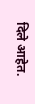दिले आहेत.